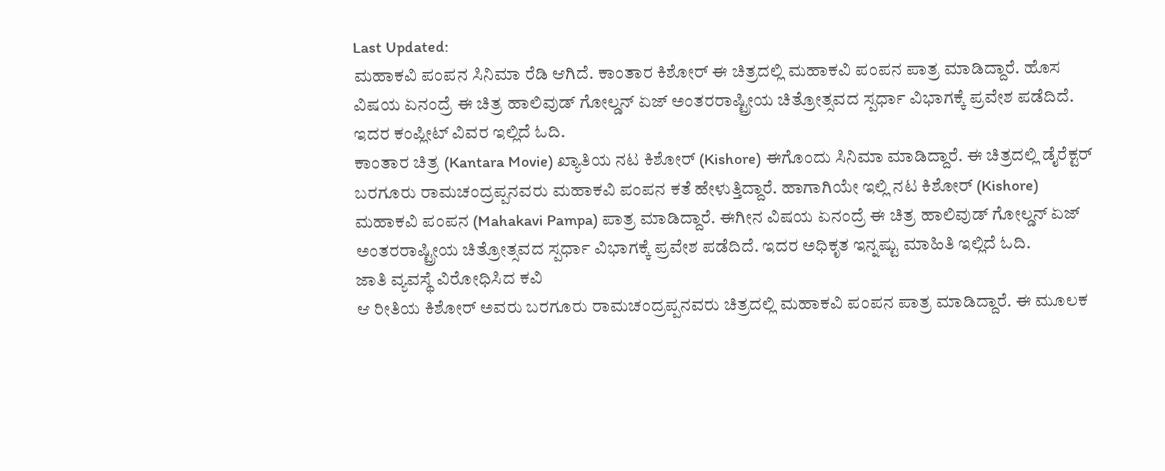Last Updated:
ಮಹಾಕವಿ ಪಂಪನ ಸಿನಿಮಾ ರೆಡಿ ಆಗಿದೆ. ಕಾಂತಾರ ಕಿಶೋರ್ ಈ ಚಿತ್ರದಲ್ಲಿ ಮಹಾಕವಿ ಪಂಪನ ಪಾತ್ರ ಮಾಡಿದ್ದಾರೆ. ಹೊಸ ವಿಷಯ ಏನಂದ್ರೆ ಈ ಚಿತ್ರ ಹಾಲಿವುಡ್ ಗೋಲ್ಡನ್ ಏಜ್ ಅಂತರರಾಷ್ಟ್ರೀಯ ಚಿತ್ರೋತ್ಸವದ ಸ್ಪರ್ಧಾ ವಿಭಾಗಕ್ಕೆ ಪ್ರವೇಶ ಪಡೆದಿದೆ. ಇದರ ಕಂಪ್ಲೀಟ್ ವಿವರ ಇಲ್ಲಿದೆ ಓದಿ.
ಕಾಂತಾರ ಚಿತ್ರ (Kantara Movie) ಖ್ಯಾತಿಯ ನಟ ಕಿಶೋರ್ (Kishore) ಈಗೊಂದು ಸಿನಿಮಾ ಮಾಡಿದ್ದಾರೆ. ಈ ಚಿತ್ರದಲ್ಲಿ ಡೈರೆಕ್ಟರ್ ಬರಗೂರು ರಾಮಚಂದ್ರಪ್ಪನವರು ಮಹಾಕವಿ ಪಂಪನ ಕತೆ ಹೇಳುತ್ತಿದ್ದಾರೆ. ಹಾಗಾಗಿಯೇ ಇಲ್ಲಿ ನಟ ಕಿಶೋರ್ (Kishore) ಮಹಾಕವಿ ಪಂಪನ (Mahakavi Pampa) ಪಾತ್ರ ಮಾಡಿದ್ದಾರೆ. ಈಗೀನ ವಿಷಯ ಏನಂದ್ರೆ ಈ ಚಿತ್ರ ಹಾಲಿವುಡ್ ಗೋಲ್ಡನ್ ಏಜ್ ಅಂತರರಾಷ್ಟ್ರೀಯ ಚಿತ್ರೋತ್ಸವದ ಸ್ಪರ್ಧಾ ವಿಭಾಗಕ್ಕೆ ಪ್ರವೇಶ ಪಡೆದಿದೆ. ಇದರ ಅಧಿಕೃತ ಇನ್ನಷ್ಟು ಮಾಹಿತಿ ಇಲ್ಲಿದೆ ಓದಿ.
ಜಾತಿ ವ್ಯವಸ್ಥೆ ವಿರೋಧಿಸಿದ ಕವಿ
ಆ ರೀತಿಯ ಕಿಶೋರ್ ಅವರು ಬರಗೂರು ರಾಮಚಂದ್ರಪ್ಪನವರು ಚಿತ್ರದಲ್ಲಿ ಮಹಾಕವಿ ಪಂಪನ ಪಾತ್ರ ಮಾಡಿದ್ದಾರೆ. ಈ ಮೂಲಕ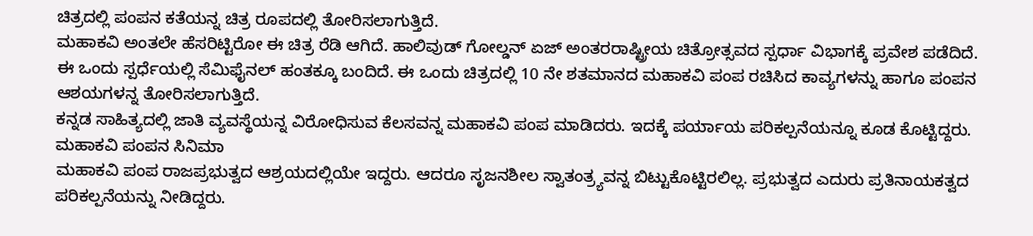ಚಿತ್ರದಲ್ಲಿ ಪಂಪನ ಕತೆಯನ್ನ ಚಿತ್ರ ರೂಪದಲ್ಲಿ ತೋರಿಸಲಾಗುತ್ತಿದೆ.
ಮಹಾಕವಿ ಅಂತಲೇ ಹೆಸರಿಟ್ಟಿರೋ ಈ ಚಿತ್ರ ರೆಡಿ ಆಗಿದೆ. ಹಾಲಿವುಡ್ ಗೋಲ್ಡನ್ ಏಜ್ ಅಂತರರಾಷ್ಟ್ರೀಯ ಚಿತ್ರೋತ್ಸವದ ಸ್ಪರ್ಧಾ ವಿಭಾಗಕ್ಕೆ ಪ್ರವೇಶ ಪಡೆದಿದೆ.
ಈ ಒಂದು ಸ್ಪರ್ಧೆಯಲ್ಲಿ ಸೆಮಿಫೈನಲ್ ಹಂತಕ್ಕೂ ಬಂದಿದೆ. ಈ ಒಂದು ಚಿತ್ರದಲ್ಲಿ 10 ನೇ ಶತಮಾನದ ಮಹಾಕವಿ ಪಂಪ ರಚಿಸಿದ ಕಾವ್ಯಗಳನ್ನು ಹಾಗೂ ಪಂಪನ ಆಶಯಗಳನ್ನ ತೋರಿಸಲಾಗುತ್ತಿದೆ.
ಕನ್ನಡ ಸಾಹಿತ್ಯದಲ್ಲಿ ಜಾತಿ ವ್ಯವಸ್ಥೆಯನ್ನ ವಿರೋಧಿಸುವ ಕೆಲಸವನ್ನ ಮಹಾಕವಿ ಪಂಪ ಮಾಡಿದರು. ಇದಕ್ಕೆ ಪರ್ಯಾಯ ಪರಿಕಲ್ಪನೆಯನ್ನೂ ಕೂಡ ಕೊಟ್ಟಿದ್ದರು.
ಮಹಾಕವಿ ಪಂಪನ ಸಿನಿಮಾ
ಮಹಾಕವಿ ಪಂಪ ರಾಜಪ್ರಭುತ್ವದ ಆಶ್ರಯದಲ್ಲಿಯೇ ಇದ್ದರು. ಆದರೂ ಸೃಜನಶೀಲ ಸ್ವಾತಂತ್ರ್ಯವನ್ನ ಬಿಟ್ಟುಕೊಟ್ಟಿರಲಿಲ್ಲ. ಪ್ರಭುತ್ವದ ಎದುರು ಪ್ರತಿನಾಯಕತ್ವದ ಪರಿಕಲ್ಪನೆಯನ್ನು ನೀಡಿದ್ದರು.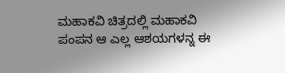ಮಹಾಕವಿ ಚಿತ್ರದಲ್ಲಿ ಮಹಾಕವಿ ಪಂಪನ ಆ ಎಲ್ಲ ಆಶಯಗಳನ್ನ ಈ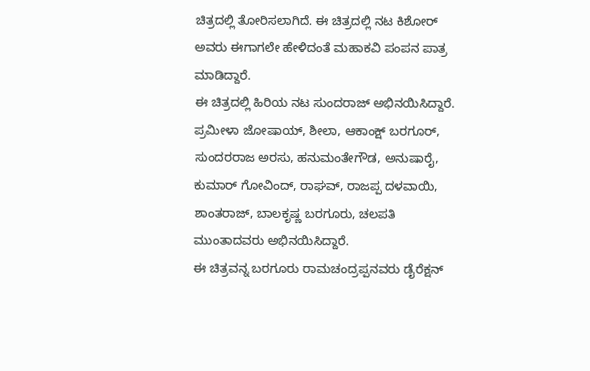ಚಿತ್ರದಲ್ಲಿ ತೋರಿಸಲಾಗಿದೆ. ಈ ಚಿತ್ರದಲ್ಲಿ ನಟ ಕಿಶೋರ್ ಅವರು ಈಗಾಗಲೇ ಹೇಳಿದಂತೆ ಮಹಾಕವಿ ಪಂಪನ ಪಾತ್ರ ಮಾಡಿದ್ದಾರೆ.
ಈ ಚಿತ್ರದಲ್ಲಿ ಹಿರಿಯ ನಟ ಸುಂದರಾಜ್ ಅಭಿನಯಿಸಿದ್ದಾರೆ. ಪ್ರಮೀಳಾ ಜೋಷಾಯ್, ಶೀಲಾ, ಆಕಾಂಕ್ಷ್ ಬರಗೂರ್, ಸುಂದರರಾಜ ಅರಸು, ಹನುಮಂತೇಗೌಡ, ಅನುಷಾರೈ, ಕುಮಾರ್ ಗೋವಿಂದ್, ರಾಘವ್, ರಾಜಪ್ಪ ದಳವಾಯಿ, ಶಾಂತರಾಜ್, ಬಾಲಕೃಷ್ಣ ಬರಗೂರು, ಚಲಪತಿ ಮುಂತಾದವರು ಅಭಿನಯಿಸಿದ್ದಾರೆ.
ಈ ಚಿತ್ರವನ್ನ ಬರಗೂರು ರಾಮಚಂದ್ರಪ್ಪನವರು ಡೈರೆಕ್ಷನ್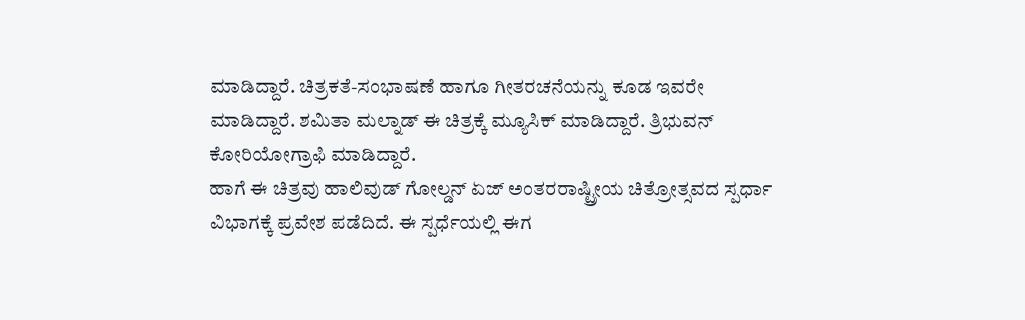ಮಾಡಿದ್ದಾರೆ. ಚಿತ್ರಕತೆ-ಸಂಭಾಷಣೆ ಹಾಗೂ ಗೀತರಚನೆಯನ್ನು ಕೂಡ ಇವರೇ ಮಾಡಿದ್ದಾರೆ. ಶಮಿತಾ ಮಲ್ನಾಡ್ ಈ ಚಿತ್ರಕ್ಕೆ ಮ್ಯೂಸಿಕ್ ಮಾಡಿದ್ದಾರೆ. ತ್ರಿಭುವನ್ ಕೋರಿಯೋಗ್ರಾಫಿ ಮಾಡಿದ್ದಾರೆ.
ಹಾಗೆ ಈ ಚಿತ್ರವು ಹಾಲಿವುಡ್ ಗೋಲ್ಡನ್ ಏಜ್ ಅಂತರರಾಷ್ಟ್ರೀಯ ಚಿತ್ರೋತ್ಸವದ ಸ್ಪರ್ಧಾ ವಿಭಾಗಕ್ಕೆ ಪ್ರವೇಶ ಪಡೆದಿದೆ. ಈ ಸ್ಪರ್ಧೆಯಲ್ಲಿ ಈಗ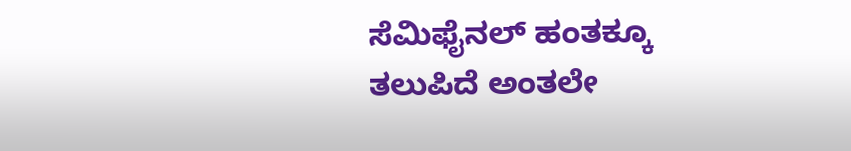ಸೆಮಿಫೈನಲ್ ಹಂತಕ್ಕೂ ತಲುಪಿದೆ ಅಂತಲೇ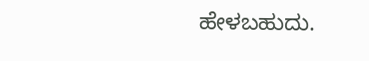ಹೇಳಬಹುದು.